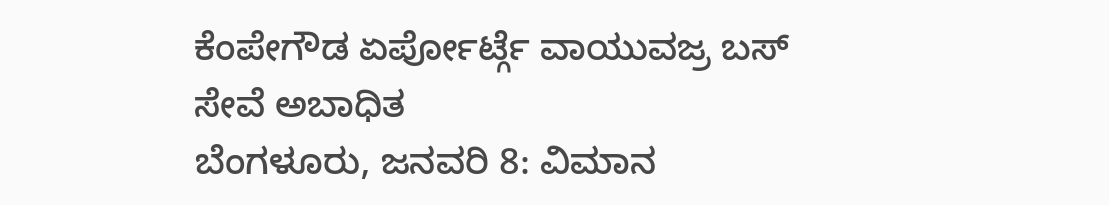ಕೆಂಪೇಗೌಡ ಏರ್ಪೋರ್ಟ್ಗೆ ವಾಯುವಜ್ರ ಬಸ್ ಸೇವೆ ಅಬಾಧಿತ
ಬೆಂಗಳೂರು, ಜನವರಿ 8: ವಿಮಾನ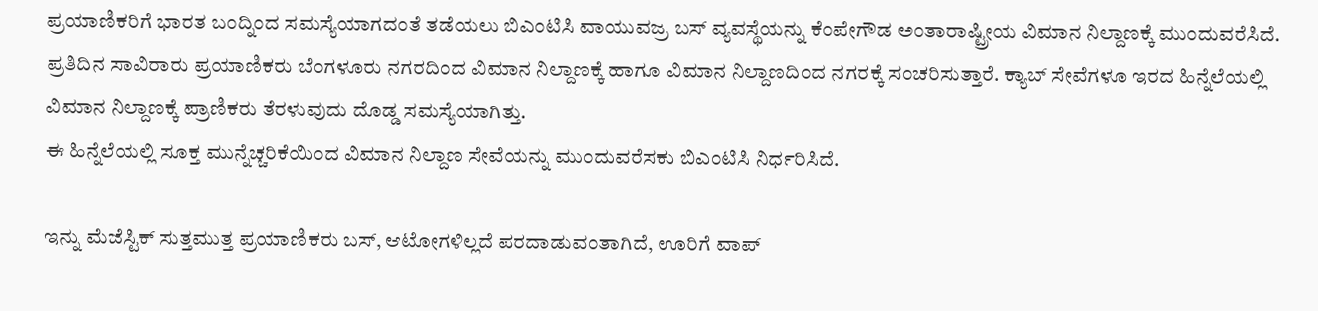ಪ್ರಯಾಣಿಕರಿಗೆ ಭಾರತ ಬಂದ್ನಿಂದ ಸಮಸ್ಯೆಯಾಗದಂತೆ ತಡೆಯಲು ಬಿಎಂಟಿಸಿ ವಾಯುವಜ್ರ ಬಸ್ ವ್ಯವಸ್ಥೆಯನ್ನು ಕೆಂಪೇಗೌಡ ಅಂತಾರಾಷ್ಟ್ರೀಯ ವಿಮಾನ ನಿಲ್ದಾಣಕ್ಕೆ ಮುಂದುವರೆಸಿದೆ.
ಪ್ರತಿದಿನ ಸಾವಿರಾರು ಪ್ರಯಾಣಿಕರು ಬೆಂಗಳೂರು ನಗರದಿಂದ ವಿಮಾನ ನಿಲ್ದಾಣಕ್ಕೆ ಹಾಗೂ ವಿಮಾನ ನಿಲ್ದಾಣದಿಂದ ನಗರಕ್ಕೆ ಸಂಚರಿಸುತ್ತಾರೆ. ಕ್ಯಾಬ್ ಸೇವೆಗಳೂ ಇರದ ಹಿನ್ನೆಲೆಯಲ್ಲಿ ವಿಮಾನ ನಿಲ್ದಾಣಕ್ಕೆ ಪ್ರಾಣಿಕರು ತೆರಳುವುದು ದೊಡ್ಡ ಸಮಸ್ಯೆಯಾಗಿತ್ತು.
ಈ ಹಿನ್ನೆಲೆಯಲ್ಲಿ ಸೂಕ್ತ ಮುನ್ನೆಚ್ಚರಿಕೆಯಿಂದ ವಿಮಾನ ನಿಲ್ದಾಣ ಸೇವೆಯನ್ನು ಮುಂದುವರೆಸಕು ಬಿಎಂಟಿಸಿ ನಿರ್ಧರಿಸಿದೆ.

ಇನ್ನು ಮೆಜೆಸ್ಟಿಕ್ ಸುತ್ತಮುತ್ತ ಪ್ರಯಾಣಿಕರು ಬಸ್, ಆಟೋಗಳಿಲ್ಲದೆ ಪರದಾಡುವಂತಾಗಿದೆ, ಊರಿಗೆ ವಾಪ್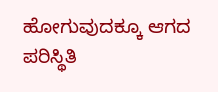ಹೋಗುವುದಕ್ಕೂ ಆಗದ ಪರಿಸ್ಥಿತಿ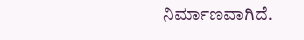ನಿರ್ಮಾಣವಾಗಿದೆ.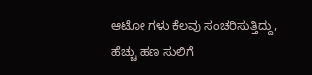ಆಟೋ ಗಳು ಕೆಲವು ಸಂಚರಿಸುತ್ತಿದ್ದು, ಹೆಚ್ಚು ಹಣ ಸುಲಿಗೆ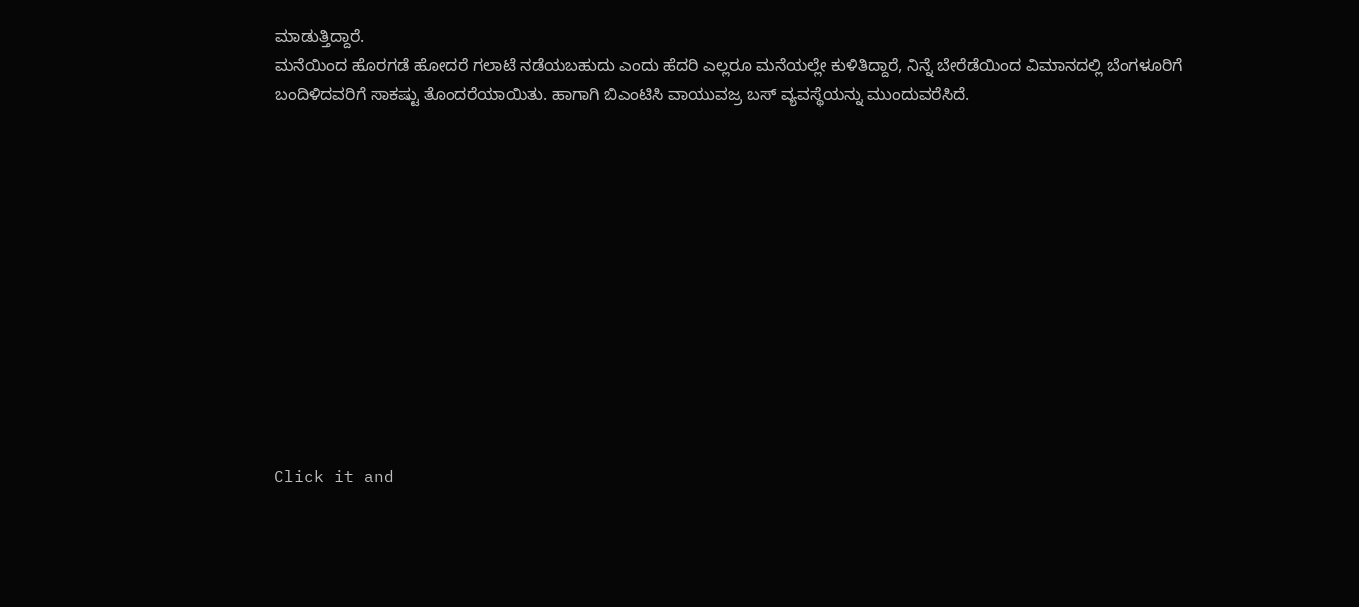ಮಾಡುತ್ತಿದ್ದಾರೆ.
ಮನೆಯಿಂದ ಹೊರಗಡೆ ಹೋದರೆ ಗಲಾಟೆ ನಡೆಯಬಹುದು ಎಂದು ಹೆದರಿ ಎಲ್ಲರೂ ಮನೆಯಲ್ಲೇ ಕುಳಿತಿದ್ದಾರೆ, ನಿನ್ನೆ ಬೇರೆಡೆಯಿಂದ ವಿಮಾನದಲ್ಲಿ ಬೆಂಗಳೂರಿಗೆ ಬಂದಿಳಿದವರಿಗೆ ಸಾಕಷ್ಟು ತೊಂದರೆಯಾಯಿತು. ಹಾಗಾಗಿ ಬಿಎಂಟಿಸಿ ವಾಯುವಜ್ರ ಬಸ್ ವ್ಯವಸ್ಥೆಯನ್ನು ಮುಂದುವರೆಸಿದೆ.












Click it and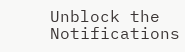Unblock the Notifications